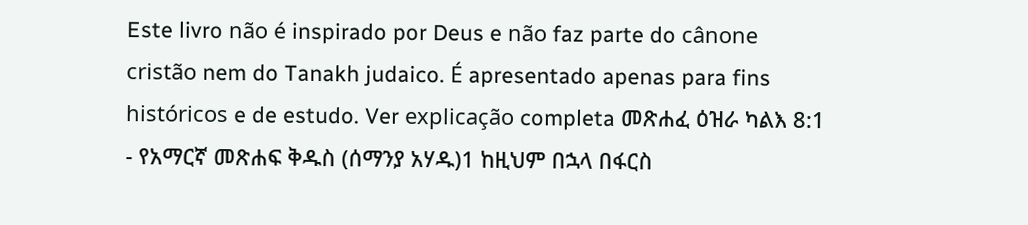Este livro não é inspirado por Deus e não faz parte do cânone cristão nem do Tanakh judaico. É apresentado apenas para fins históricos e de estudo. Ver explicação completa መጽሐፈ ዕዝራ ካልእ 8:1 - የአማርኛ መጽሐፍ ቅዱስ (ሰማንያ አሃዱ)1 ከዚህም በኋላ በፋርስ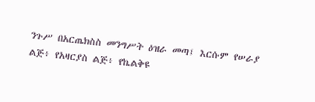ንጉሥ በአርጤክስስ መንግሥት ዕዝራ መጣ፤ እርሱም የሠራያ ልጅ፥ የአዛርያስ ልጅ፥ የኬልቅዩ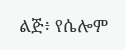ልጅ፥ የሴሎም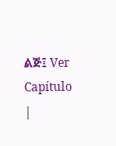ልጅ፤ Ver Capítulo |